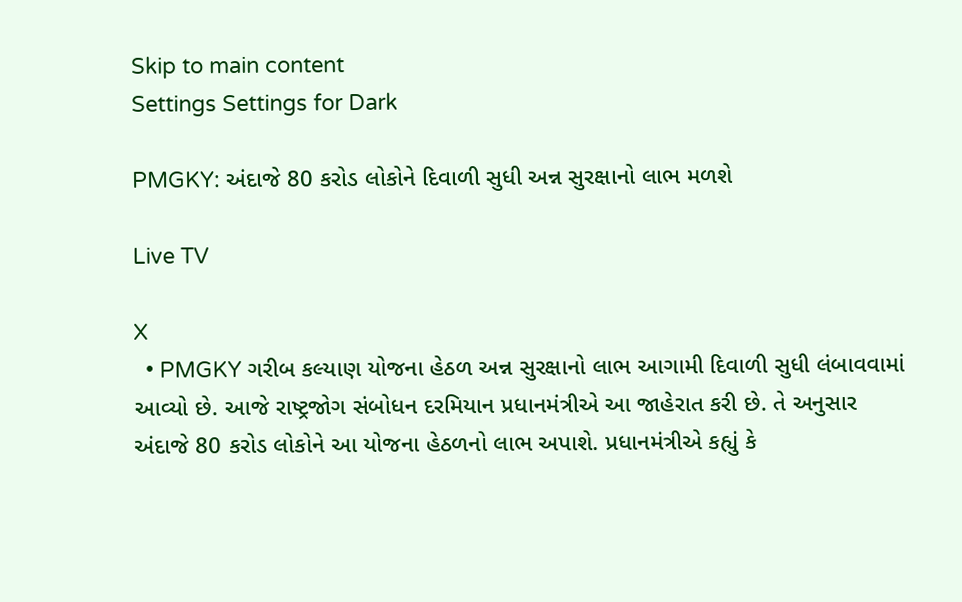Skip to main content
Settings Settings for Dark

PMGKY: અંદાજે 80 કરોડ લોકોને દિવાળી સુધી અન્ન સુરક્ષાનો લાભ મળશે

Live TV

X
  • PMGKY ગરીબ કલ્યાણ યોજના હેઠળ અન્ન સુરક્ષાનો લાભ આગામી દિવાળી સુધી લંબાવવામાં આવ્યો છે. આજે રાષ્ટ્રજોગ સંબોધન દરમિયાન પ્રધાનમંત્રીએ આ જાહેરાત કરી છે. તે અનુસાર અંદાજે 80 કરોડ લોકોને આ યોજના હેઠળનો લાભ અપાશે. પ્રધાનમંત્રીએ કહ્યું કે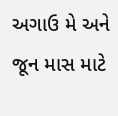અગાઉ મે અને જૂન માસ માટે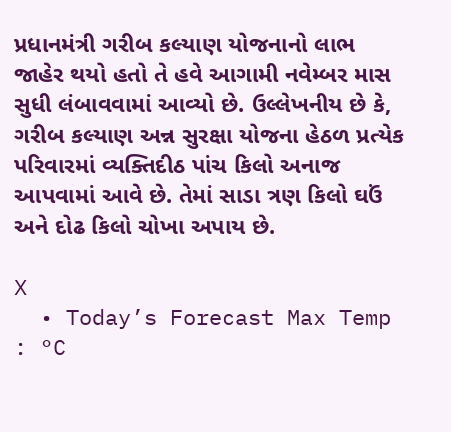પ્રધાનમંત્રી ગરીબ કલ્યાણ યોજનાનો લાભ જાહેર થયો હતો તે હવે આગામી નવેમ્બર માસ સુધી લંબાવવામાં આવ્યો છે. ઉલ્લેખનીય છે કે, ગરીબ કલ્યાણ અન્ન સુરક્ષા યોજના હેઠળ પ્રત્યેક પરિવારમાં વ્યક્તિદીઠ પાંચ કિલો અનાજ આપવામાં આવે છે. તેમાં સાડા ત્રણ કિલો ઘઉં અને દોઢ કિલો ચોખા અપાય છે.

X
  • Today’s Forecast Max Temp : °C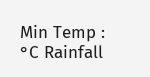Min Temp : °C Rainfall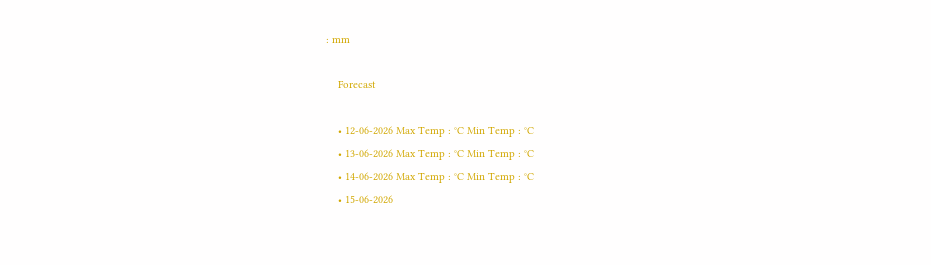: mm

    Forecast

    • 12-06-2026 Max Temp : °C Min Temp : °C
    • 13-06-2026 Max Temp : °C Min Temp : °C
    • 14-06-2026 Max Temp : °C Min Temp : °C
    • 15-06-2026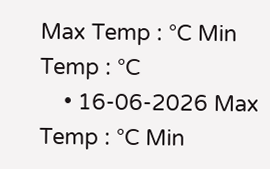Max Temp : °C Min Temp : °C
    • 16-06-2026 Max Temp : °C Min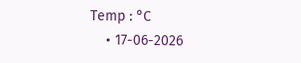Temp : °C
    • 17-06-2026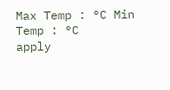Max Temp : °C Min Temp : °C
apply